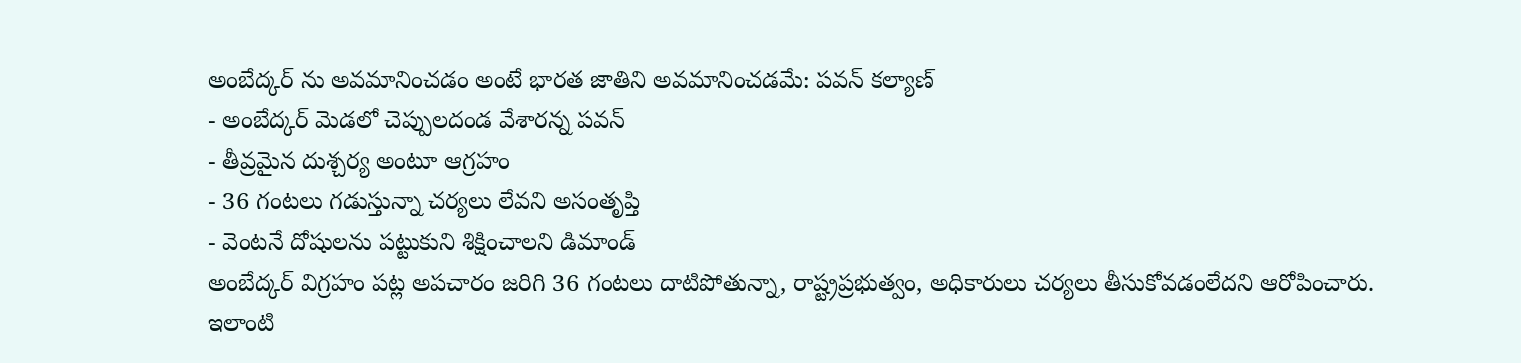అంబేద్కర్ ను అవమానించడం అంటే భారత జాతిని అవమానించడమే: పవన్ కల్యాణ్
- అంబేద్కర్ మెడలో చెప్పులదండ వేశారన్న పవన్
- తీవ్రమైన దుశ్చర్య అంటూ ఆగ్రహం
- 36 గంటలు గడుస్తున్నా చర్యలు లేవని అసంతృప్తి
- వెంటనే దోషులను పట్టుకుని శిక్షించాలని డిమాండ్
అంబేద్కర్ విగ్రహం పట్ల అపచారం జరిగి 36 గంటలు దాటిపోతున్నా, రాష్ట్రప్రభుత్వం, అధికారులు చర్యలు తీసుకోవడంలేదని ఆరోపించారు. ఇలాంటి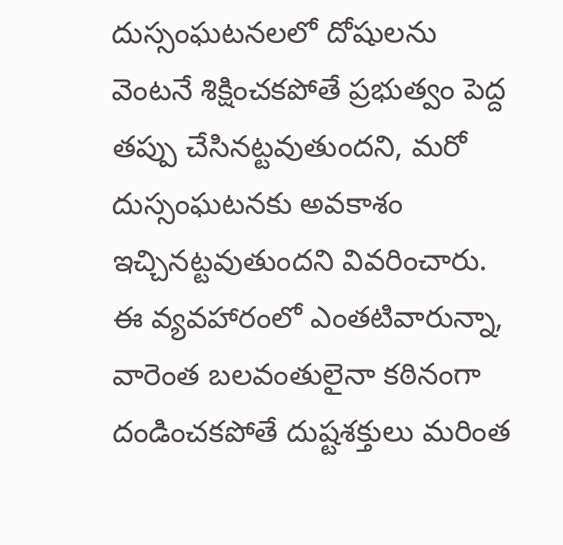దుస్సంఘటనలలో దోషులను వెంటనే శిక్షించకపోతే ప్రభుత్వం పెద్ద తప్పు చేసినట్టవుతుందని, మరో దుస్సంఘటనకు అవకాశం ఇచ్చినట్టవుతుందని వివరించారు. ఈ వ్యవహారంలో ఎంతటివారున్నా, వారెంత బలవంతులైనా కఠినంగా దండించకపోతే దుష్టశక్తులు మరింత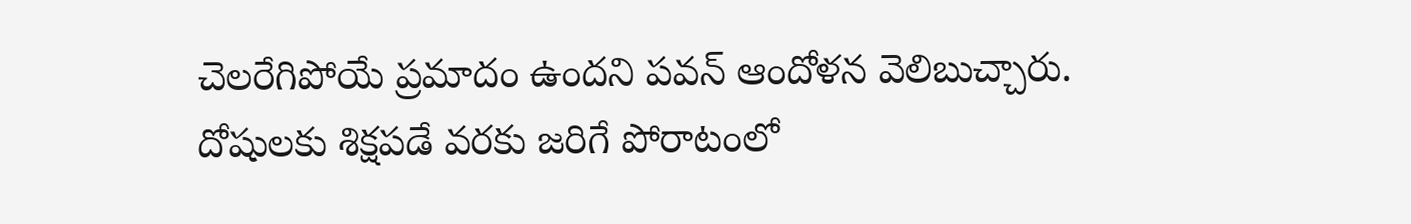చెలరేగిపోయే ప్రమాదం ఉందని పవన్ ఆందోళన వెలిబుచ్చారు.
దోషులకు శిక్షపడే వరకు జరిగే పోరాటంలో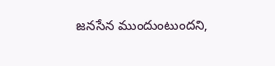జనసేన ముందుంటుందని,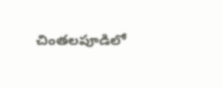చింతలపూడిలో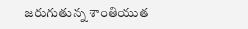జరుగుతున్న శాంతియుత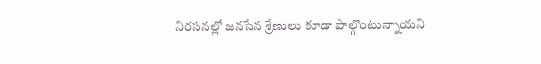నిరసనల్లో జనసేన శ్రేణులు కూడా పాల్గొంటున్నాయని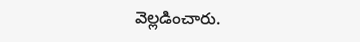వెల్లడించారు.